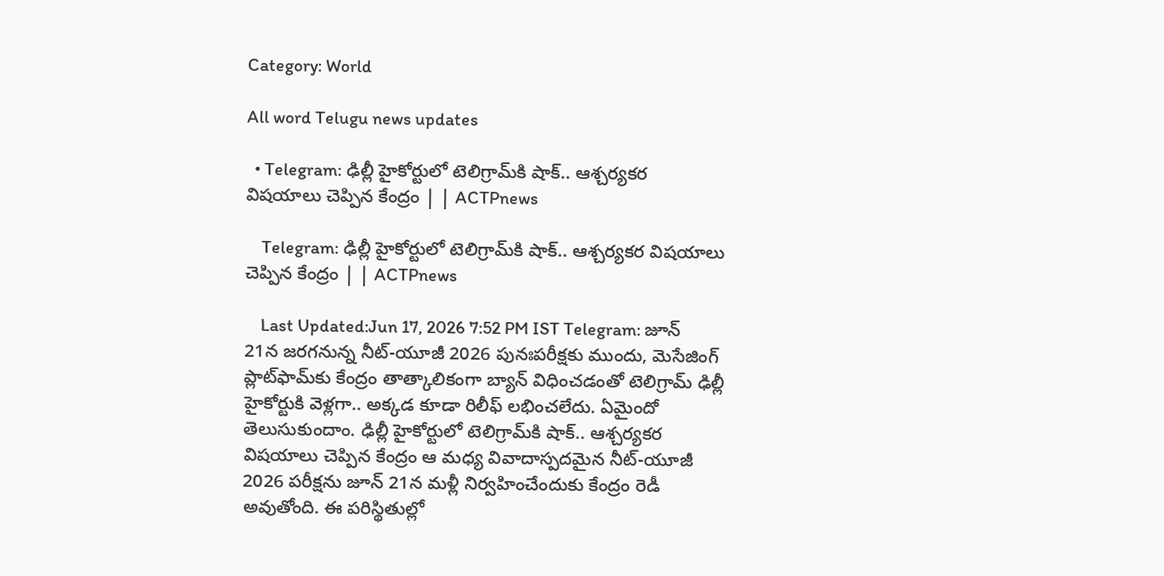Category: World

All word Telugu news updates

  • Telegram: ఢిల్లీ హైకోర్టులో టెలిగ్రామ్‌కి షాక్.. ఆశ్చర్యకర విషయాలు చెప్పిన కేంద్రం | | ACTPnews

    Telegram: ఢిల్లీ హైకోర్టులో టెలిగ్రామ్‌కి షాక్.. ఆశ్చర్యకర విషయాలు చెప్పిన కేంద్రం | | ACTPnews

    Last Updated:Jun 17, 2026 7:52 PM IST Telegram: జూన్ 21న జరగనున్న నీట్-యూజీ 2026 పునఃపరీక్షకు ముందు, మెసేజింగ్ ప్లాట్‌ఫామ్‌కు కేంద్రం తాత్కాలికంగా బ్యాన్ విధించడంతో టెలిగ్రామ్‌ ఢిల్లీ హైకోర్టుకి వెళ్లగా.. అక్కడ కూడా రిలీఫ్ లభించలేదు. ఏమైందో తెలుసుకుందాం. ఢిల్లీ హైకోర్టులో టెలిగ్రామ్‌కి షాక్.. ఆశ్చర్యకర విషయాలు చెప్పిన కేంద్రం ఆ మధ్య వివాదాస్పదమైన నీట్-యూజీ 2026 పరీక్షను జూన్ 21న మళ్లీ నిర్వహించేందుకు కేంద్రం రెడీ అవుతోంది. ఈ పరిస్థితుల్లో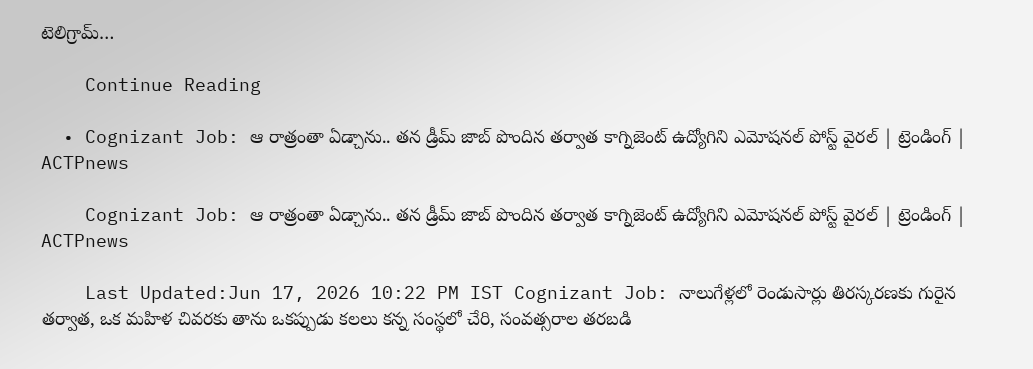టెలిగ్రామ్…

    Continue Reading

  • Cognizant Job: ఆ రాత్రంతా ఏడ్చాను.. తన డ్రీమ్ జాబ్ పొందిన తర్వాత కాగ్నిజెంట్ ఉద్యోగిని ఎమోషనల్ పోస్ట్ వైరల్ | ట్రెండింగ్ | ACTPnews

    Cognizant Job: ఆ రాత్రంతా ఏడ్చాను.. తన డ్రీమ్ జాబ్ పొందిన తర్వాత కాగ్నిజెంట్ ఉద్యోగిని ఎమోషనల్ పోస్ట్ వైరల్ | ట్రెండింగ్ | ACTPnews

    Last Updated:Jun 17, 2026 10:22 PM IST Cognizant Job: నాలుగేళ్లలో రెండుసార్లు తిరస్కరణకు గురైన తర్వాత, ఒక మహిళ చివరకు తాను ఒకప్పుడు కలలు కన్న సంస్థలో చేరి, సంవత్సరాల తరబడి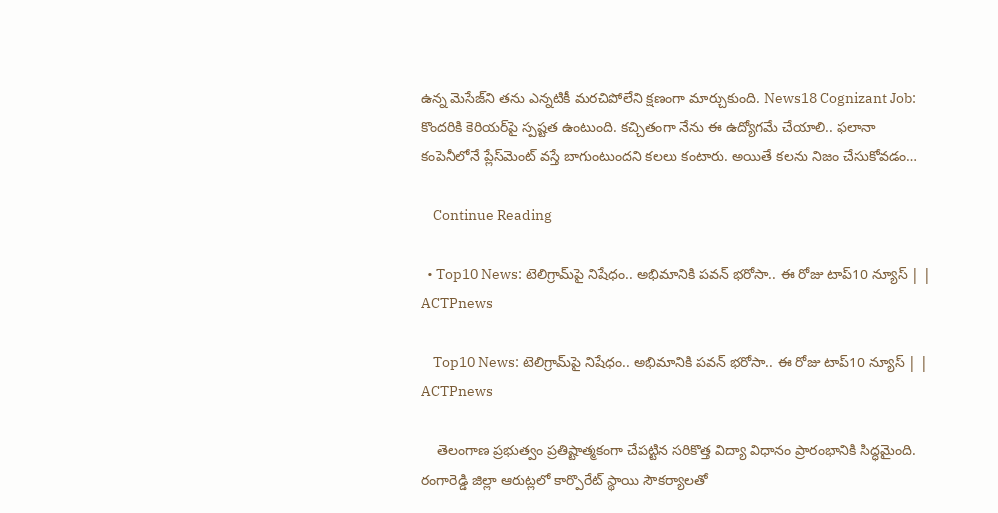ఉన్న మెసేజ్‌ని తను ఎన్నటికీ మరచిపోలేని క్షణంగా మార్చుకుంది. News18 Cognizant Job: కొందరికి కెరియర్‌పై స్పష్టత ఉంటుంది. కచ్చితంగా నేను ఈ ఉద్యోగమే చేయాలి.. ఫలానా కంపెనీలోనే ప్లేస్‌మెంట్ వస్తే బాగుంటుందని కలలు కంటారు. అయితే కలను నిజం చేసుకోవడం…

    Continue Reading

  • Top10 News: టెలిగ్రామ్‌పై నిషేధం.. అభిమానికి పవన్ భరోసా.. ఈ రోజు టాప్10 న్యూస్ | | ACTPnews

    Top10 News: టెలిగ్రామ్‌పై నిషేధం.. అభిమానికి పవన్ భరోసా.. ఈ రోజు టాప్10 న్యూస్ | | ACTPnews

    తెలంగాణ ప్రభుత్వం ప్రతిష్టాత్మకంగా చేపట్టిన సరికొత్త విద్యా విధానం ప్రారంభానికి సిద్ధమైంది. రంగారెడ్డి జిల్లా ఆరుట్లలో కార్పొరేట్ స్థాయి సౌకర్యాలతో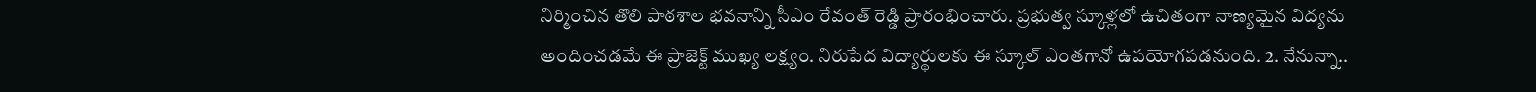నిర్మించిన తొలి పాఠశాల భవనాన్ని సీఎం రేవంత్ రెడ్డి ప్రారంభించారు. ప్రభుత్వ స్కూళ్లలో ఉచితంగా నాణ్యమైన విద్యను అందించడమే ఈ ప్రాజెక్ట్ ముఖ్య లక్ష్యం. నిరుపేద విద్యార్థులకు ఈ స్కూల్ ఎంతగానో ఉపయోగపడనుంది. 2. నేనున్నా..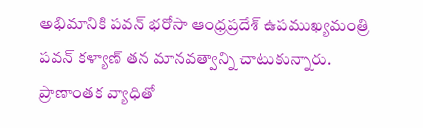అభిమానికి పవన్ భరోసా ఆంధ్రప్రదేశ్ ఉపముఖ్యమంత్రి పవన్ కళ్యాణ్ తన మానవత్వాన్ని చాటుకున్నారు. ప్రాణాంతక వ్యాధితో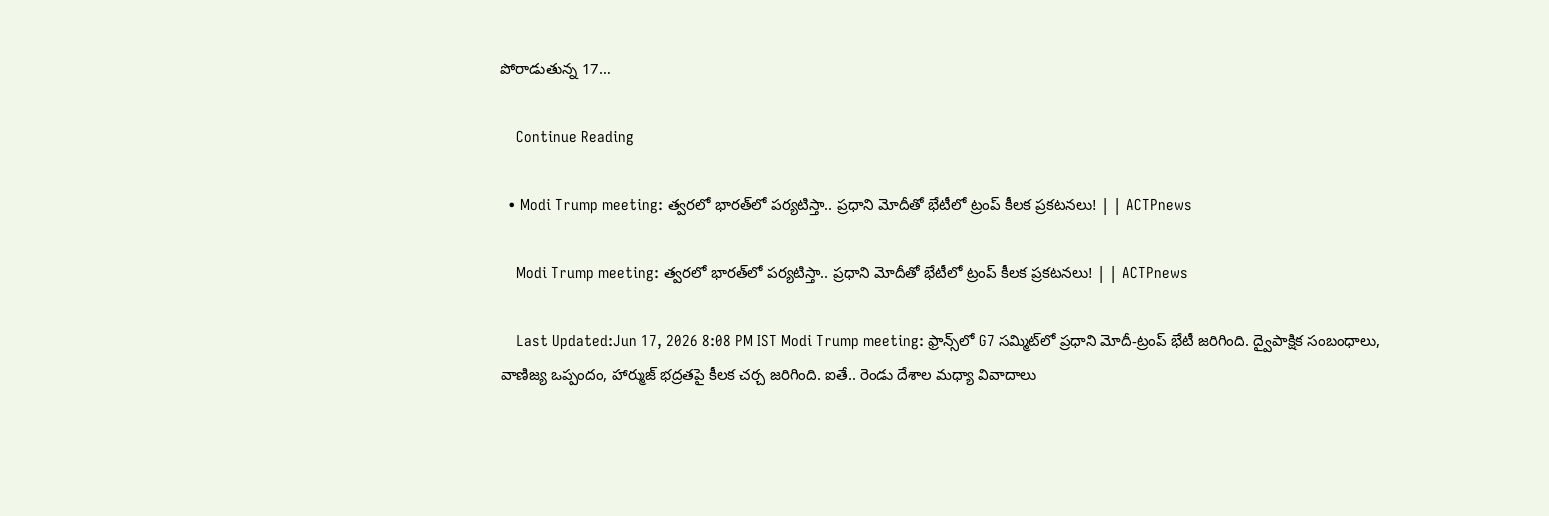పోరాడుతున్న 17…

    Continue Reading

  • Modi Trump meeting: త్వరలో భారత్‌లో పర్యటిస్తా.. ప్రధాని మోదీతో భేటీలో ట్రంప్ కీలక ప్రకటనలు! | | ACTPnews

    Modi Trump meeting: త్వరలో భారత్‌లో పర్యటిస్తా.. ప్రధాని మోదీతో భేటీలో ట్రంప్ కీలక ప్రకటనలు! | | ACTPnews

    Last Updated:Jun 17, 2026 8:08 PM IST Modi Trump meeting: ఫ్రాన్స్‌లో G7 సమ్మిట్‌లో ప్రధాని మోదీ-ట్రంప్ భేటీ జరిగింది. ద్వైపాక్షిక సంబంధాలు, వాణిజ్య ఒప్పందం, హార్ముజ్ భద్రతపై కీలక చర్చ జరిగింది. ఐతే.. రెండు దేశాల మధ్యా వివాదాలు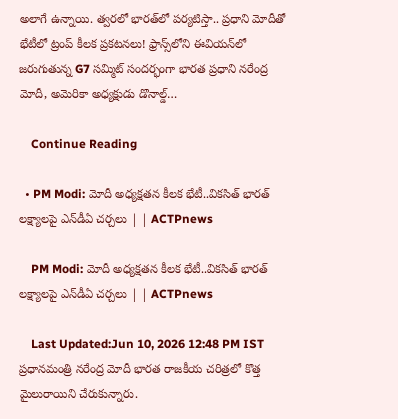అలాగే ఉన్నాయి. త్వరలో భారత్‌లో పర్యటిస్తా.. ప్రధాని మోదీతో భేటీలో ట్రంప్ కీలక ప్రకటనలు! ఫ్రాన్స్‌లోని ఈవియన్‌లో జరుగుతున్న G7 సమ్మిట్ సందర్భంగా భారత ప్రధాని నరేంద్ర మోదీ, అమెరికా అధ్యక్షుడు డొనాల్డ్…

    Continue Reading

  • PM Modi: మోదీ అధ్యక్షతన కీలక భేటీ..వికసిత్ భారత్ లక్ష్యాలపై ఎన్‌డీఏ చర్చలు | | ACTPnews

    PM Modi: మోదీ అధ్యక్షతన కీలక భేటీ..వికసిత్ భారత్ లక్ష్యాలపై ఎన్‌డీఏ చర్చలు | | ACTPnews

    Last Updated:Jun 10, 2026 12:48 PM IST ప్రధానమంత్రి నరేంద్ర మోదీ భారత రాజకీయ చరిత్రలో కొత్త మైలురాయిని చేరుకున్నారు.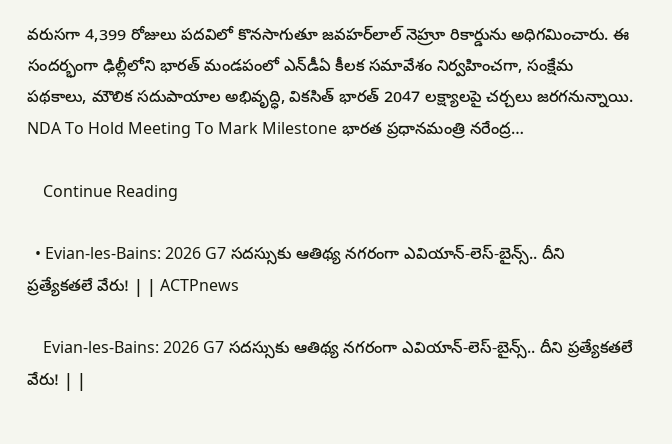వరుసగా 4,399 రోజులు పదవిలో కొనసాగుతూ జవహర్‌లాల్ నెహ్రూ రికార్డును అధిగమించారు. ఈ సందర్భంగా ఢిల్లీలోని భారత్ మండపంలో ఎన్‌డీఏ కీలక సమావేశం నిర్వహించగా, సంక్షేమ పథకాలు, మౌలిక సదుపాయాల అభివృద్ధి, వికసిత్ భారత్ 2047 లక్ష్యాలపై చర్చలు జరగనున్నాయి. NDA To Hold Meeting To Mark Milestone భారత ప్రధానమంత్రి నరేంద్ర…

    Continue Reading

  • Evian-les-Bains: 2026 G7 సదస్సుకు ఆతిథ్య నగరంగా ఎవియాన్-లెస్-బైన్స్.. దీని ప్రత్యేకతలే వేరు! | | ACTPnews

    Evian-les-Bains: 2026 G7 సదస్సుకు ఆతిథ్య నగరంగా ఎవియాన్-లెస్-బైన్స్.. దీని ప్రత్యేకతలే వేరు! | |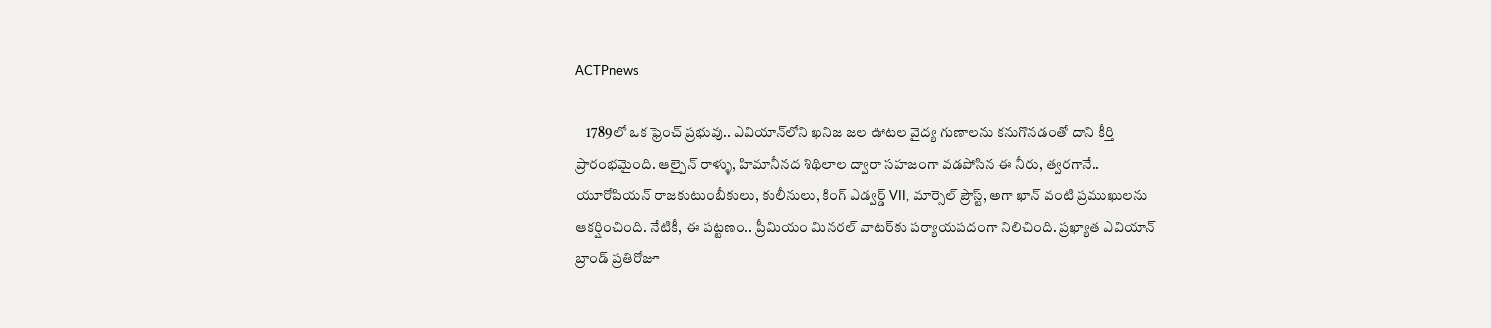ACTPnews

    1789లో ఒక ఫ్రెంచ్ ప్రభువు.. ఎవియాన్‌లోని ఖనిజ జల ఊటల వైద్య గుణాలను కనుగొనడంతో దాని కీర్తి ప్రారంభమైంది. ఆల్పైన్ రాళ్ళు, హిమానీనద శిథిలాల ద్వారా సహజంగా వడపోసిన ఈ నీరు, త్వరగానే.. యూరోపియన్ రాజకుటుంబీకులు, కులీనులు, కింగ్ ఎడ్వర్డ్ VII, మార్సెల్ ప్రౌస్ట్, అగా ఖాన్ వంటి ప్రముఖులను ఆకర్షించింది. నేటికీ, ఈ పట్టణం.. ప్రీమియం మినరల్ వాటర్‌కు పర్యాయపదంగా నిలిచింది. ప్రఖ్యాత ఎవియాన్ బ్రాండ్ ప్రతిరోజూ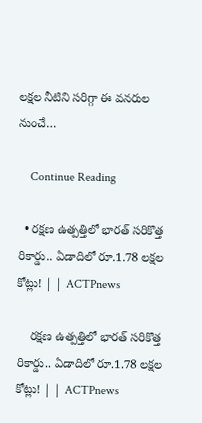లక్షల నీటిని సరిగ్గా ఈ వనరుల నుంచే…

    Continue Reading

  • రక్షణ ఉత్పత్తిలో భారత్ సరికొత్త రికార్డు.. ఏడాదిలో రూ.1.78 లక్షల కోట్లు! | | ACTPnews

    రక్షణ ఉత్పత్తిలో భారత్ సరికొత్త రికార్డు.. ఏడాదిలో రూ.1.78 లక్షల కోట్లు! | | ACTPnews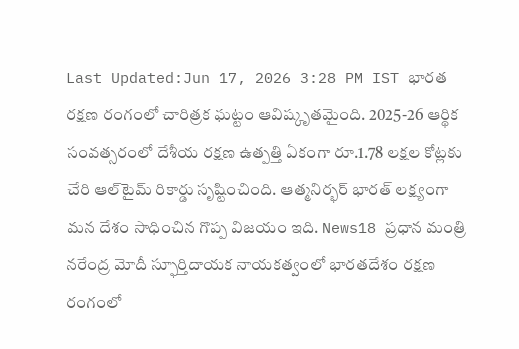Last Updated:Jun 17, 2026 3:28 PM IST భారత రక్షణ రంగంలో చారిత్రక ఘట్టం ఆవిష్కృతమైంది. 2025-26 ఆర్థిక సంవత్సరంలో దేశీయ రక్షణ ఉత్పత్తి ఏకంగా రూ.1.78 లక్షల కోట్లకు చేరి ఆల్‌టైమ్‌ రికార్డు సృష్టించింది. ఆత్మనిర్భర్ భారత్ లక్ష్యంగా మన దేశం సాధించిన గొప్ప విజయం ఇది. News18 ప్రధాన మంత్రి నరేంద్ర మోదీ స్ఫూర్తిదాయక నాయకత్వంలో భారతదేశం రక్షణ రంగంలో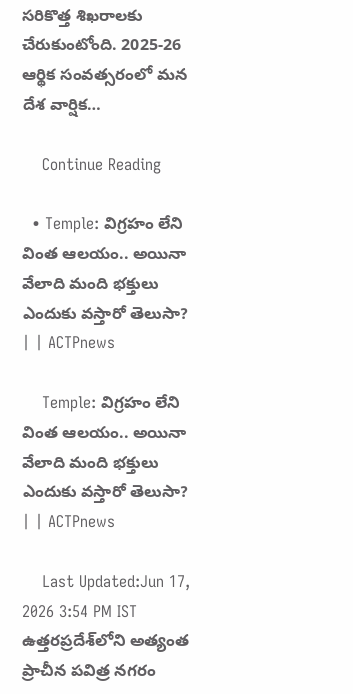సరికొత్త శిఖరాలకు చేరుకుంటోంది. 2025-26 ఆర్థిక సంవత్సరంలో మన దేశ వార్షిక…

    Continue Reading

  • Temple: విగ్రహం లేని వింత ఆలయం.. అయినా వేలాది మంది భక్తులు ఎందుకు వస్తారో తెలుసా? | | ACTPnews

    Temple: విగ్రహం లేని వింత ఆలయం.. అయినా వేలాది మంది భక్తులు ఎందుకు వస్తారో తెలుసా? | | ACTPnews

    Last Updated:Jun 17, 2026 3:54 PM IST ఉత్తరప్రదేశ్‌లోని అత్యంత ప్రాచీన పవిత్ర నగరం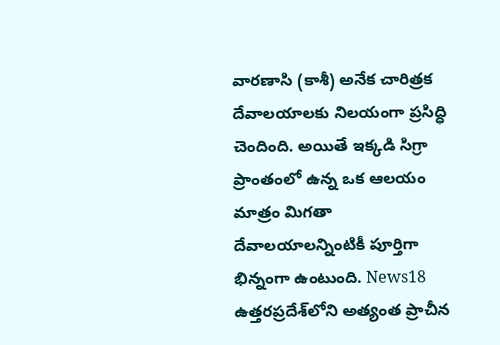వారణాసి (కాశీ) అనేక చారిత్రక దేవాలయాలకు నిలయంగా ప్రసిద్ధి చెందింది. అయితే ఇక్కడి సిగ్రా ప్రాంతంలో ఉన్న ఒక ఆలయం మాత్రం మిగతా దేవాలయాలన్నింటికీ పూర్తిగా భిన్నంగా ఉంటుంది. News18 ఉత్తరప్రదేశ్‌లోని అత్యంత ప్రాచీన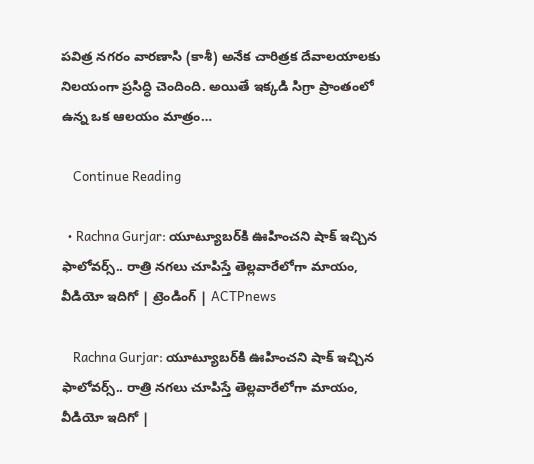పవిత్ర నగరం వారణాసి (కాశీ) అనేక చారిత్రక దేవాలయాలకు నిలయంగా ప్రసిద్ధి చెందింది. అయితే ఇక్కడి సిగ్రా ప్రాంతంలో ఉన్న ఒక ఆలయం మాత్రం…

    Continue Reading

  • Rachna Gurjar: యూట్యూబర్‌కి ఊహించని షాక్ ఇచ్చిన ఫాలోవర్స్.. రాత్రి నగలు చూపిస్తే తెల్లవారేలోగా మాయం, వీడియో ఇదిగో | ట్రెండింగ్ | ACTPnews

    Rachna Gurjar: యూట్యూబర్‌కి ఊహించని షాక్ ఇచ్చిన ఫాలోవర్స్.. రాత్రి నగలు చూపిస్తే తెల్లవారేలోగా మాయం, వీడియో ఇదిగో |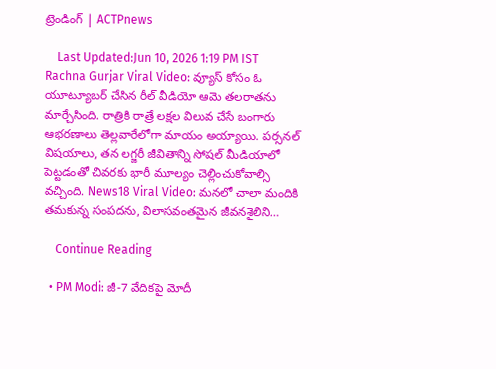ట్రెండింగ్ | ACTPnews

    Last Updated:Jun 10, 2026 1:19 PM IST Rachna Gurjar Viral Video: వ్యూస్ కోసం ఓ యూట్యూబర్ చేసిన రీల్ వీడియో ఆమె తలరాతను మార్చేసింది. రాత్రికి రాత్రే లక్షల విలువ చేసే బంగారు ఆభరణాలు తెల్లవారేలోగా మాయం అయ్యాయి. పర్సనల్ విషయాలు, తన లగ్జరీ జీవితాన్ని సోషల్ మీడియాలో పెట్టడంతో చివరకు భారీ మూల్యం చెల్లించుకోవాల్సి వచ్చింది. News18 Viral Video: మనలో చాలా మందికి తమకున్న సంపదను, విలాసవంతమైన జీవనశైలిని…

    Continue Reading

  • PM Modi: జీ-7 వేదికపై మోదీ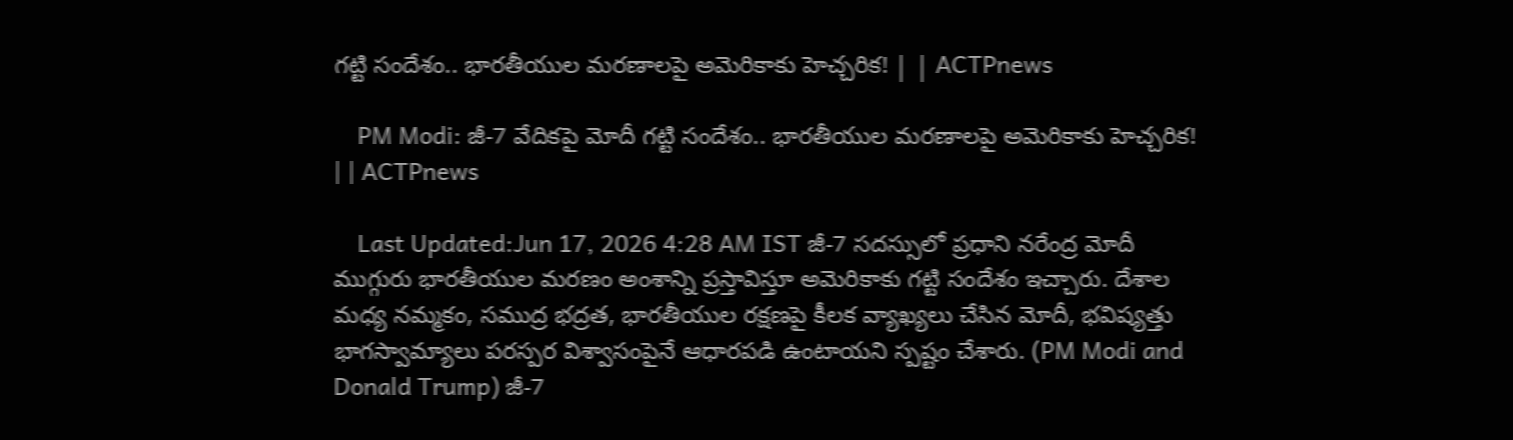గట్టి సందేశం.. భారతీయుల మరణాలపై అమెరికాకు హెచ్చరిక! | | ACTPnews

    PM Modi: జీ-7 వేదికపై మోదీ గట్టి సందేశం.. భారతీయుల మరణాలపై అమెరికాకు హెచ్చరిక! | | ACTPnews

    Last Updated:Jun 17, 2026 4:28 AM IST జీ-7 సదస్సులో ప్రధాని నరేంద్ర మోదీ ముగ్గురు భారతీయుల మరణం అంశాన్ని ప్రస్తావిస్తూ అమెరికాకు గట్టి సందేశం ఇచ్చారు. దేశాల మధ్య నమ్మకం, సముద్ర భద్రత, భారతీయుల రక్షణపై కీలక వ్యాఖ్యలు చేసిన మోదీ, భవిష్యత్తు భాగస్వామ్యాలు పరస్పర విశ్వాసంపైనే ఆధారపడి ఉంటాయని స్పష్టం చేశారు. (PM Modi and Donald Trump) జీ-7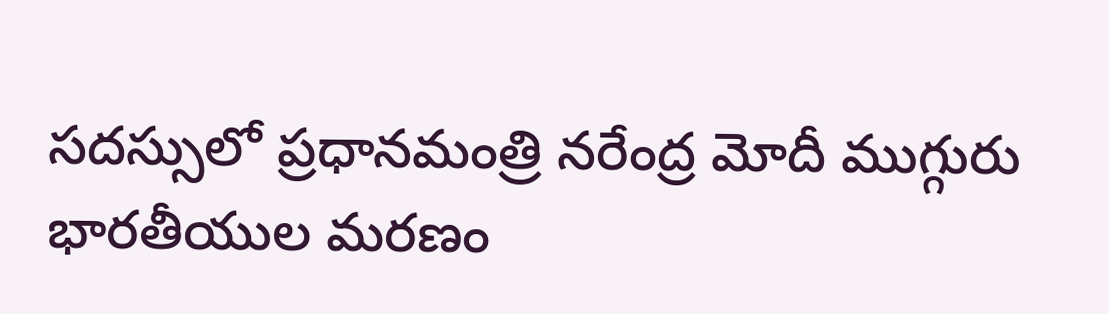సదస్సులో ప్రధానమంత్రి నరేంద్ర మోదీ ముగ్గురు భారతీయుల మరణం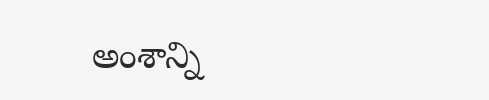అంశాన్ని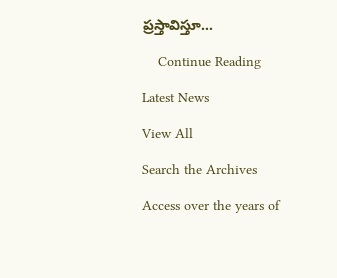ప్రస్తావిస్తూ…

    Continue Reading

Latest News

View All

Search the Archives

Access over the years of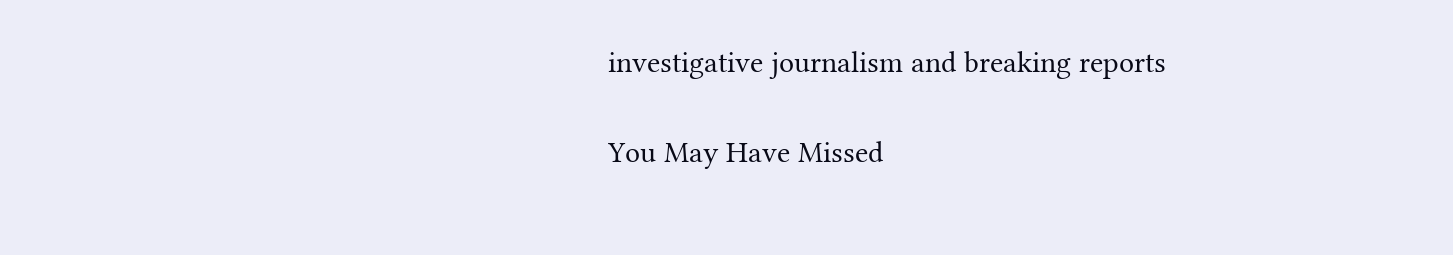investigative journalism and breaking reports

You May Have Missed